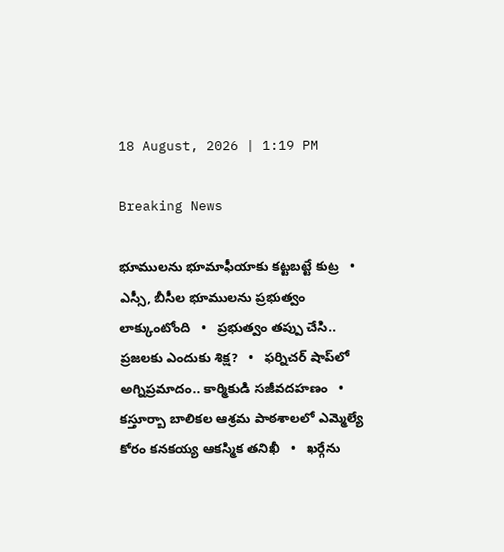18 August, 2026 | 1:19 PM

Breaking News

భూములను భూమాఫీయాకు కట్టబట్టే కుట్ర   •   ఎస్సీ, బీసీల భూములను ప్రభుత్వం లాక్కుంటోంది   •   ప్రభుత్వం తప్పు చేసి.. ప్రజలకు ఎందుకు శిక్ష?   •   ఫర్నిచర్ షాప్‌లో అగ్నిప్రమాదం.. కార్మికుడి సజీవదహణం   •   కస్తూర్బా బాలికల ఆశ్రమ పాఠశాలలో ఎమ్మెల్యే కోరం కనకయ్య ఆకస్మిక తనిఖీ   •   ఖర్గేను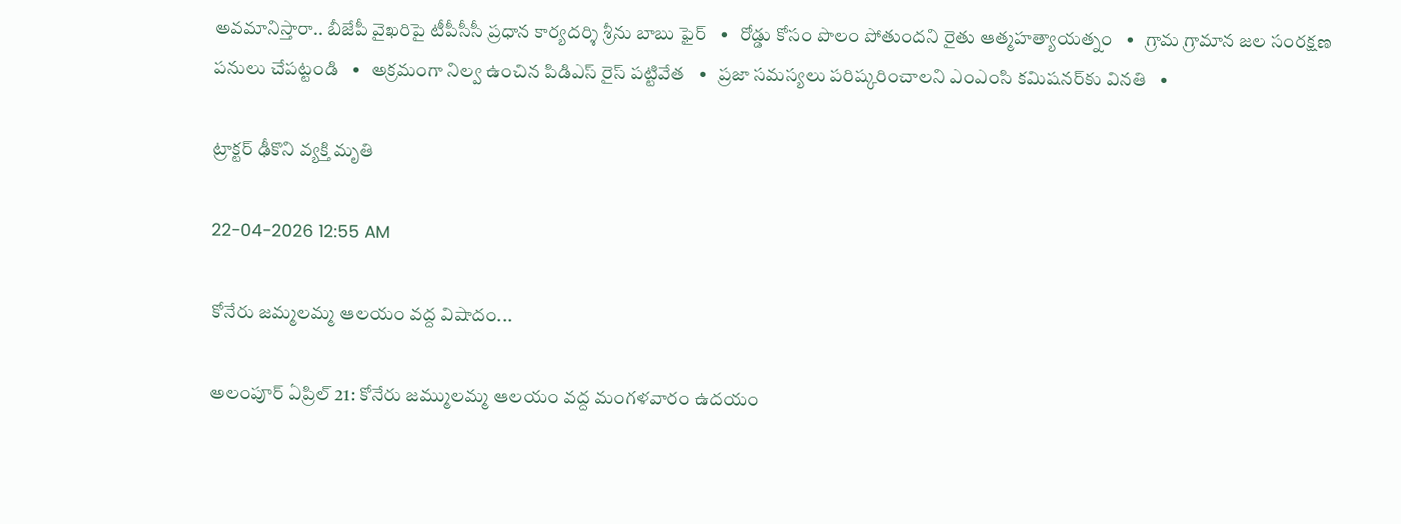అవమానిస్తారా.. బీజేపీ వైఖరిపై టీపీసీసీ ప్రధాన కార్యదర్శి శ్రీను బాబు ఫైర్   •   రోడ్డు కోసం పొలం పోతుందని రైతు ఆత్మహత్యాయత్నం   •   గ్రామ గ్రామాన జల సంరక్షణ పనులు చేపట్టండి   •   అక్రమంగా నిల్వ ఉంచిన పిడిఎస్ రైస్ పట్టివేత   •   ప్రజా సమస్యలు పరిష్కరించాలని ఎంఎంసి కమిషనర్‌కు వినతి   •

ట్రాక్టర్ ఢీకొని వ్యక్తి మృతి

22-04-2026 12:55 AM

కోనేరు జమ్మలమ్మ ఆలయం వద్ద విషాదం...

అలంపూర్ ఏప్రిల్ 21: కోనేరు జమ్ములమ్మ ఆలయం వద్ద మంగళవారం ఉదయం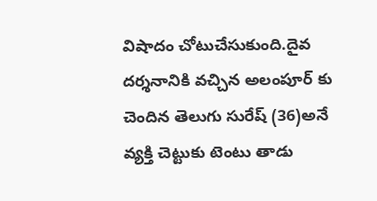విషాదం చోటుచేసుకుంది.దైవ దర్శనానికి వచ్చిన అలంపూర్ కు చెందిన తెలుగు సురేష్ (36)అనే వ్యక్తి చెట్టుకు టెంటు తాడు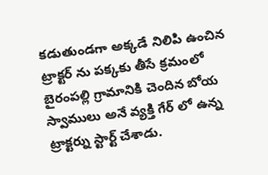కడుతుండగా అక్కడే నిలిపి ఉంచిన ట్రాక్టర్ ను పక్కకు తీసే క్రమంలో బైరంపల్లి గ్రామానికి చెందిన బోయ స్వాములు అనే వ్యక్తి గేర్ లో ఉన్న ట్రాక్టర్ను స్టార్ట్ చేశాడు.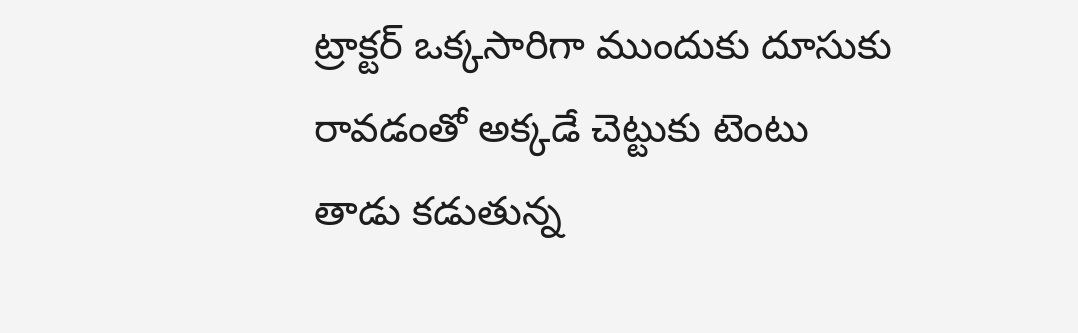ట్రాక్టర్ ఒక్కసారిగా ముందుకు దూసుకు రావడంతో అక్కడే చెట్టుకు టెంటు తాడు కడుతున్న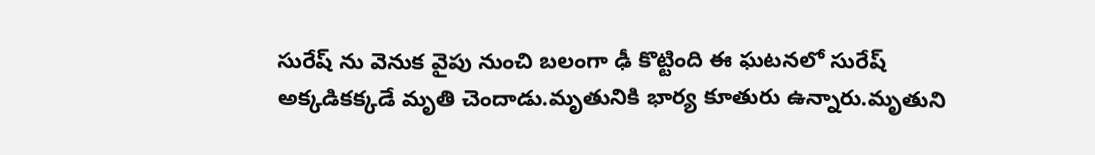సురేష్ ను వెనుక వైపు నుంచి బలంగా ఢీ కొట్టింది ఈ ఘటనలో సురేష్ అక్కడికక్కడే మృతి చెందాడు.మృతునికి భార్య కూతురు ఉన్నారు.మృతుని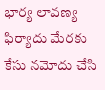భార్య లావణ్య ఫిర్యాదు మేరకు కేసు నమోదు చేసి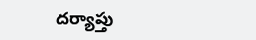దర్యాప్తు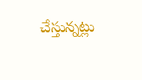చేస్తున్నట్లు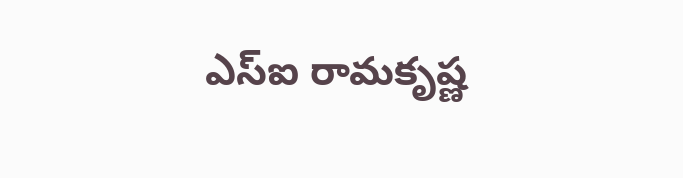ఎస్‌ఐ రామకృష్ణ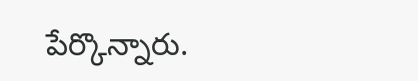పేర్కొన్నారు.